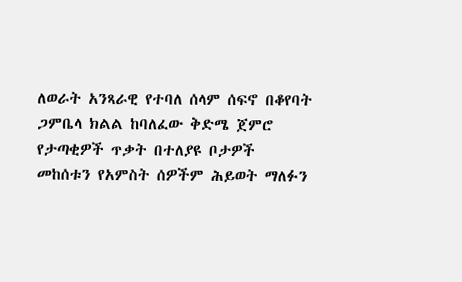ለወራት አንጻራዊ የተባለ ሰላም ሰፍኖ በቆየባት ጋምቤላ ክልል ከባለፈው ቅድሜ ጀምሮ የታጣቂዎች ጥቃት በተለያዩ ቦታዎች መከሰቱን የአምስት ሰዎችም ሕይወት ማለፉን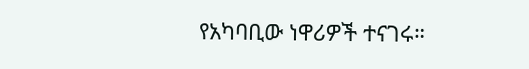የአካባቢው ነዋሪዎች ተናገሩ።